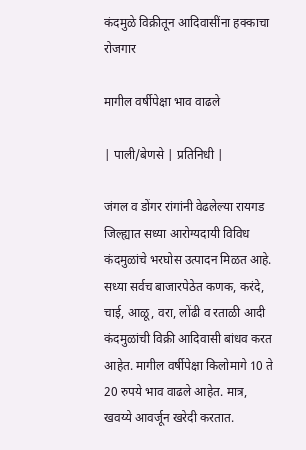कंदमुळे विक्रीतून आदिवासींना हक्काचा रोजगार

मागील वर्षीपेक्षा भाव वाढले

| पाली/बेणसे | प्रतिनिधी |

जंगल व डोंगर रांगांनी वेढलेल्या रायगड जिल्ह्यात सध्या आरोग्यदायी विविध कंदमुळांचे भरघोस उत्पादन मिळत आहे. सध्या सर्वच बाजारपेठेत कणक, करंदे, चाई, आळू, वरा, लोंढी व रताळी आदी कंदमुळांची विक्री आदिवासी बांधव करत आहेत. मागील वर्षीपेक्षा किलोमागे 10 ते 20 रुपये भाव वाढले आहेत. मात्र, खवय्ये आवर्जून खरेदी करतात.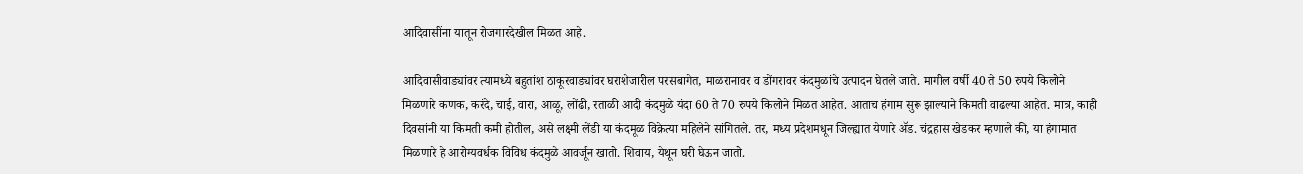आदिवासींना यातून रोजगारदेखील मिळत आहे.

आदिवासीवाड्यांवर त्यामध्ये बहुतांश ठाकूरवाड्यांवर घराशेजारील परसबागेत, माळरानावर व डोंगरावर कंदमुळांचे उत्पादन घेतले जाते. मागील वर्षी 40 ते 50 रुपये किलोने मिळणारे कणक, करंदे, चाई, वारा, आळू, लोंढी, रताळी आदी कंदमुळे यंदा 60 ते 70 रुपये किलोने मिळत आहेत. आताच हंगाम सुरू झाल्याने किमती वाढल्या आहेत. मात्र, काही दिवसांनी या किमती कमी होतील, असे लक्ष्मी लेंडी या कंदमूळ विक्रेत्या महिलेने सांगितले. तर, मध्य प्रदेशमधून जिल्ह्यात येणारे ॲड. चंद्रहास खेडकर म्हणाले की, या हंगामात मिळणारे हे आरोग्यवर्धक विविध कंदमुळे आवर्जून खातो. शिवाय, येथून घरी घेऊन जातो.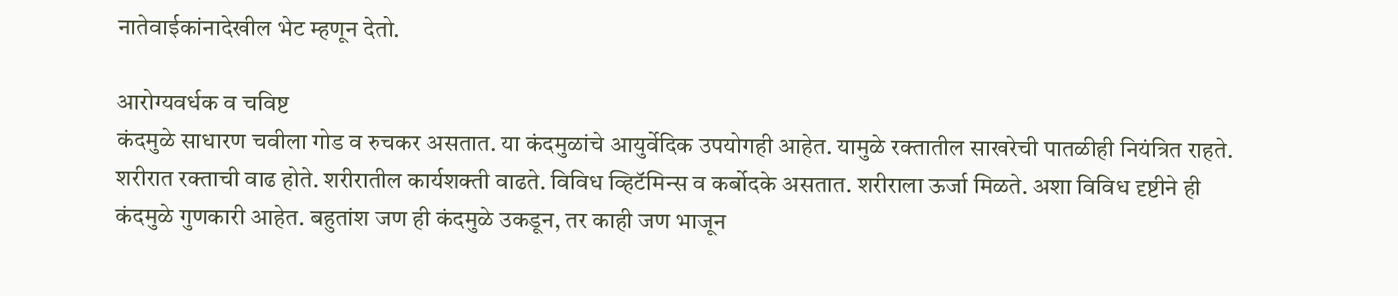नातेवाईकांनादेखील भेट म्हणून देतो.

आरोग्यवर्धक व चविष्ट
कंदमुळे साधारण चवीला गोड व रुचकर असतात. या कंदमुळांचे आयुर्वेदिक उपयोगही आहेत. यामुळे रक्तातील साखरेची पातळीही नियंत्रित राहते. शरीरात रक्ताची वाढ होते. शरीरातील कार्यशक्ती वाढते. विविध व्हिटॅमिन्स व कर्बोदके असतात. शरीराला ऊर्जा मिळते. अशा विविध दृष्टीने ही कंदमुळे गुणकारी आहेत. बहुतांश जण ही कंदमुळे उकडून, तर काही जण भाजून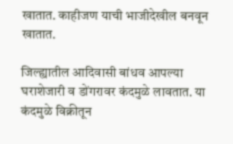खातात. काहीजण याची भाजीदेखील बनवून खातात.

जिल्ह्यातील आदिवासी बांधव आपल्या घराशेजारी व डोंगरावर कंदमुळे लावतात. या कंदमुळे विक्रीतून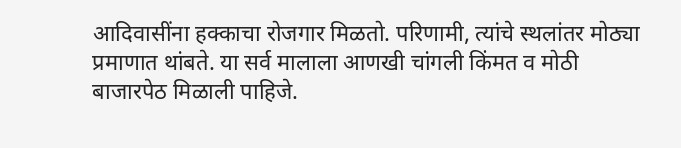आदिवासींना हक्काचा रोजगार मिळतो. परिणामी, त्यांचे स्थलांतर मोठ्या प्रमाणात थांबते. या सर्व मालाला आणखी चांगली किंमत व मोठी बाजारपेठ मिळाली पाहिजे.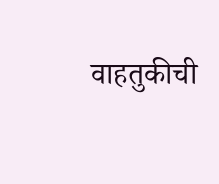वाहतुकीची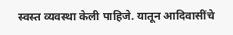स्वस्त व्यवस्था केली पाहिजे. यातून आदिवासींचे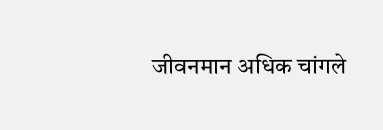जीवनमान अधिक चांगले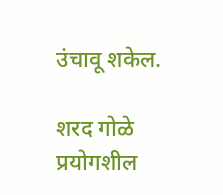उंचावू शकेल.

शरद गोळे
प्रयोगशील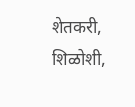शेतकरी, शिळोशी,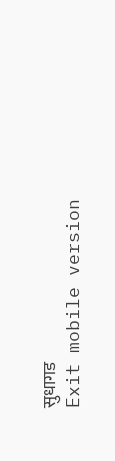सुधागड
Exit mobile version